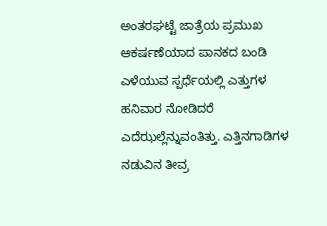ಅಂತರಘಟ್ಟೆ ಜಾತ್ರೆಯ ಪ್ರಮುಖ ಆಕರ್ಷಣೆಯಾದ ಪಾನಕದ ಬಂಡಿ ಎಳೆಯುವ ಸ್ಪರ್ಧೆಯಲ್ಲಿ ಎತ್ತುಗಳ ಹನಿವಾರ ನೋಡಿದರೆ ಎದೆಝಲ್ಲೆನ್ನುವಂತಿತ್ತು. ಎತ್ತಿನಗಾಡಿಗಳ ನಡುವಿನ ತೀವ್ರ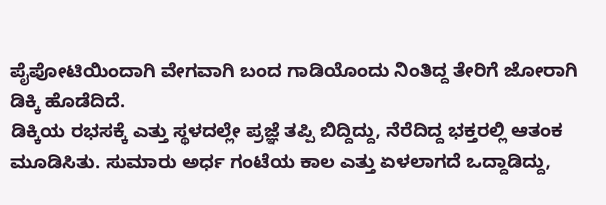ಪೈಪೋಟಿಯಿಂದಾಗಿ ವೇಗವಾಗಿ ಬಂದ ಗಾಡಿಯೊಂದು ನಿಂತಿದ್ದ ತೇರಿಗೆ ಜೋರಾಗಿ ಡಿಕ್ಕಿ ಹೊಡೆದಿದೆ.
ಡಿಕ್ಕಿಯ ರಭಸಕ್ಕೆ ಎತ್ತು ಸ್ಥಳದಲ್ಲೇ ಪ್ರಜ್ಞೆ ತಪ್ಪಿ ಬಿದ್ದಿದ್ದು, ನೆರೆದಿದ್ದ ಭಕ್ತರಲ್ಲಿ ಆತಂಕ ಮೂಡಿಸಿತು. ಸುಮಾರು ಅರ್ಧ ಗಂಟೆಯ ಕಾಲ ಎತ್ತು ಏಳಲಾಗದೆ ಒದ್ದಾಡಿದ್ದು,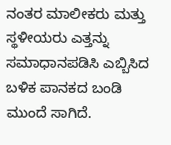ನಂತರ ಮಾಲೀಕರು ಮತ್ತು ಸ್ಥಳೀಯರು ಎತ್ತನ್ನು ಸಮಾಧಾನಪಡಿಸಿ ಎಬ್ಬಿಸಿದ ಬಳಿಕ ಪಾನಕದ ಬಂಡಿ ಮುಂದೆ ಸಾಗಿದೆ.